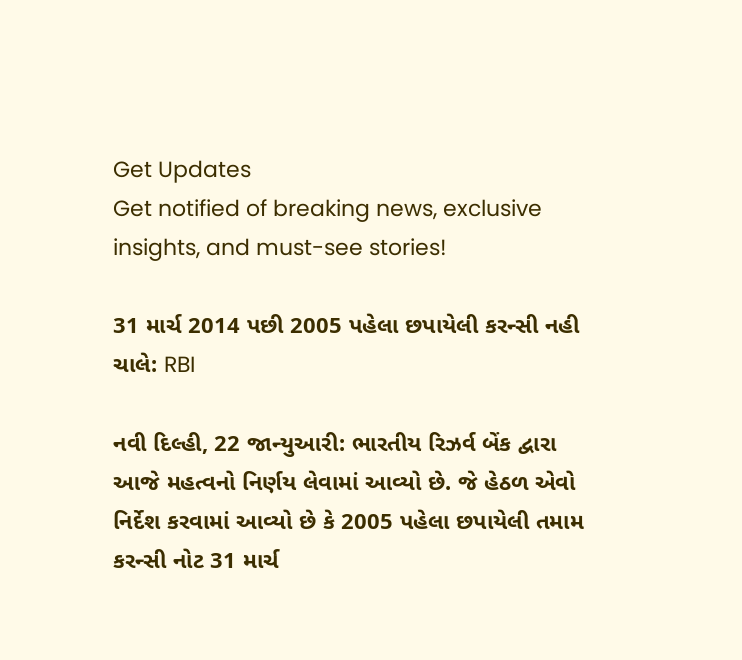Get Updates
Get notified of breaking news, exclusive insights, and must-see stories!

31 માર્ચ 2014 પછી 2005 પહેલા છપાયેલી કરન્સી નહી ચાલે: RBI

નવી દિલ્હી, 22 જાન્યુઆરી: ભારતીય રિઝર્વ બેંક દ્વારા આજે મહત્વનો નિર્ણય લેવામાં આવ્યો છે. જે હેઠળ એવો નિર્દેશ કરવામાં આવ્યો છે કે 2005 પહેલા છપાયેલી તમામ કરન્સી નોટ 31 માર્ચ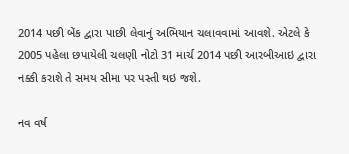2014 પછી બેંક દ્વારા પાછી લેવાનું અભિયાન ચલાવવામાં આવશે. એટલે કે 2005 પહેલા છપાયેલી ચલણી નોટો 31 માર્ચ 2014 પછી આરબીઆઇ દ્વારા નક્કી કરાશે તે સમય સીમા પર પસ્તી થઇ જશે.

નવ વર્ષ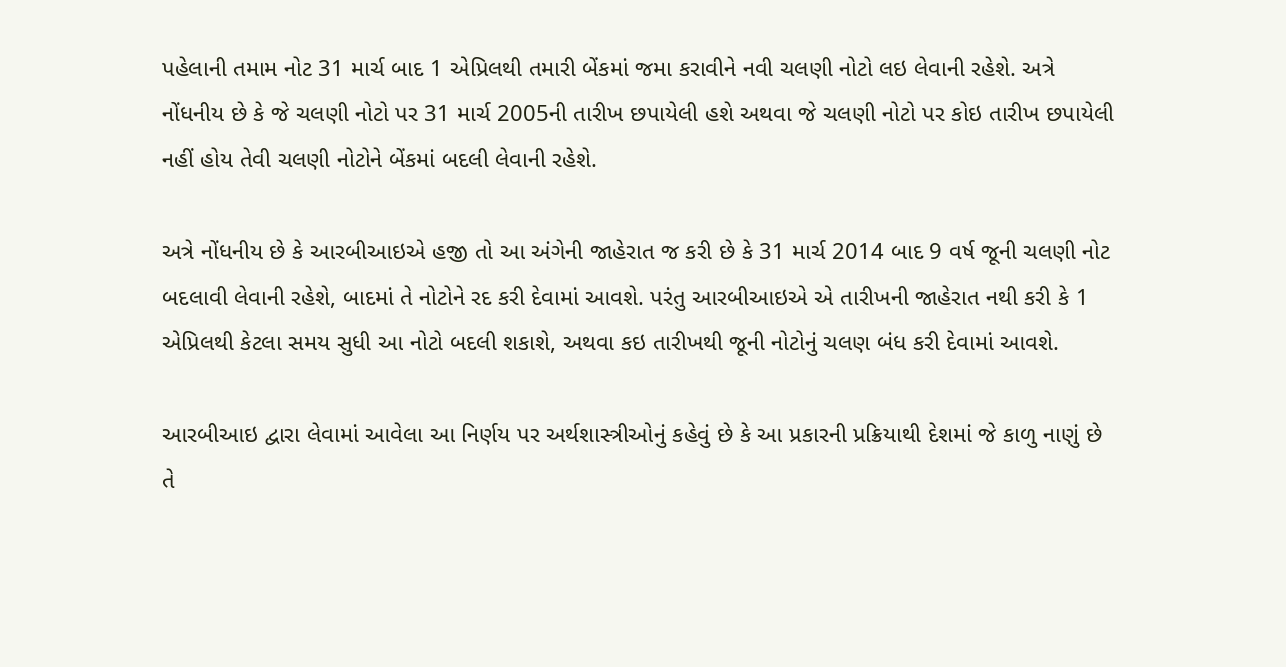પહેલાની તમામ નોટ 31 માર્ચ બાદ 1 એપ્રિલથી તમારી બેંકમાં જમા કરાવીને નવી ચલણી નોટો લઇ લેવાની રહેશે. અત્રે નોંધનીય છે કે જે ચલણી નોટો પર 31 માર્ચ 2005ની તારીખ છપાયેલી હશે અથવા જે ચલણી નોટો પર કોઇ તારીખ છપાયેલી નહીં હોય તેવી ચલણી નોટોને બેંકમાં બદલી લેવાની રહેશે.

અત્રે નોંધનીય છે કે આરબીઆઇએ હજી તો આ અંગેની જાહેરાત જ કરી છે કે 31 માર્ચ 2014 બાદ 9 વર્ષ જૂની ચલણી નોટ બદલાવી લેવાની રહેશે, બાદમાં તે નોટોને રદ કરી દેવામાં આવશે. પરંતુ આરબીઆઇએ એ તારીખની જાહેરાત નથી કરી કે 1 એપ્રિલથી કેટલા સમય સુધી આ નોટો બદલી શકાશે, અથવા કઇ તારીખથી જૂની નોટોનું ચલણ બંધ કરી દેવામાં આવશે.

આરબીઆઇ દ્વારા લેવામાં આવેલા આ નિર્ણય પર અર્થશાસ્ત્રીઓનું કહેવું છે કે આ પ્રકારની પ્રક્રિયાથી દેશમાં જે કાળુ નાણું છે તે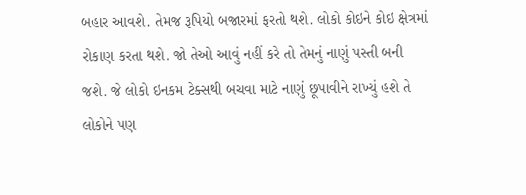બહાર આવશે. તેમજ રૂપિયો બજારમાં ફરતો થશે. લોકો કોઇને કોઇ ક્ષેત્રમાં રોકાણ કરતા થશે. જો તેઓ આવું નહીં કરે તો તેમનું નાણું પસ્તી બની જશે. જે લોકો ઇનકમ ટેક્સથી બચવા માટે નાણું છૂપાવીને રાખ્યું હશે તે લોકોને પણ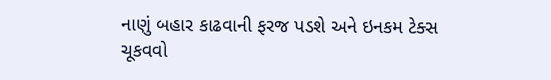નાણું બહાર કાઢવાની ફરજ પડશે અને ઇનકમ ટેક્સ ચૂકવવો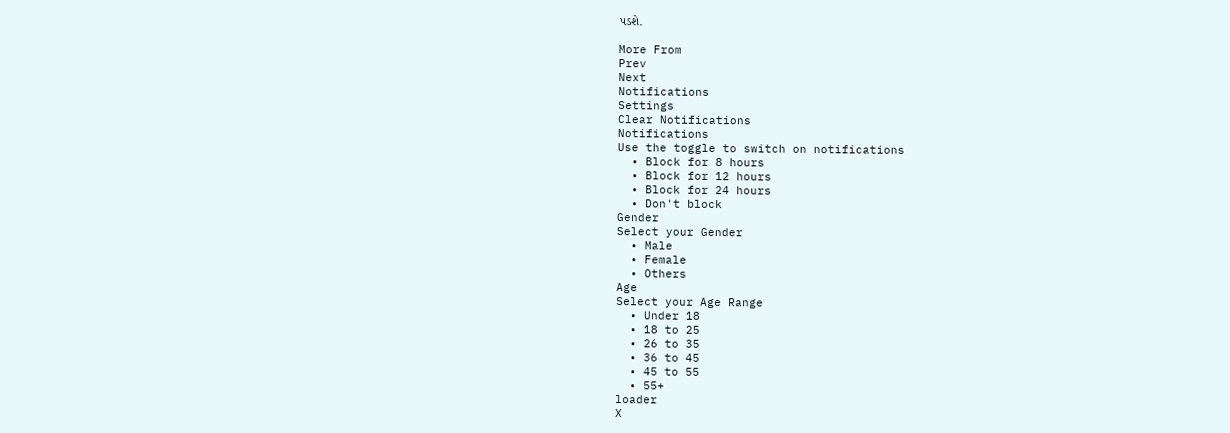પડશે.

More From
Prev
Next
Notifications
Settings
Clear Notifications
Notifications
Use the toggle to switch on notifications
  • Block for 8 hours
  • Block for 12 hours
  • Block for 24 hours
  • Don't block
Gender
Select your Gender
  • Male
  • Female
  • Others
Age
Select your Age Range
  • Under 18
  • 18 to 25
  • 26 to 35
  • 36 to 45
  • 45 to 55
  • 55+
loader
X